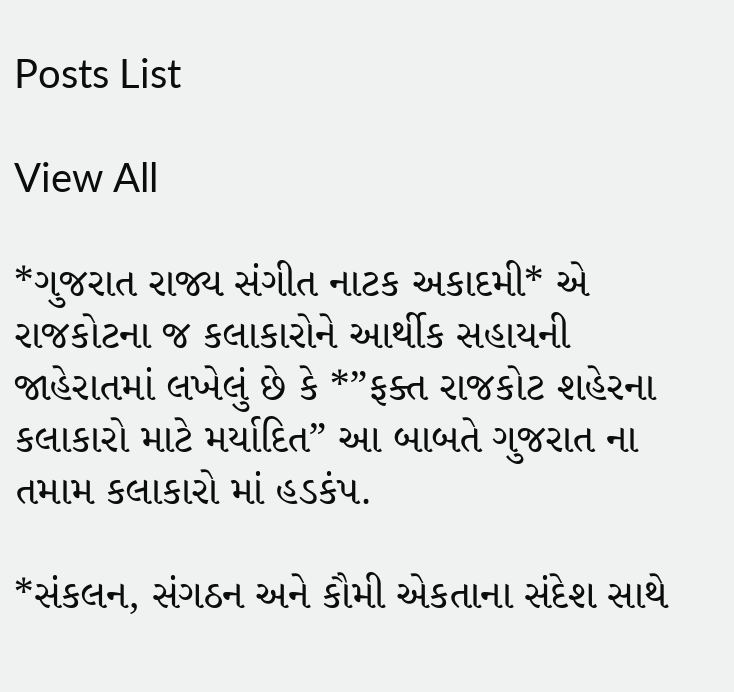Posts List

View All

*ગુજરાત રાજ્ય સંગીત નાટક અકાદમી* એ રાજકોટના જ કલાકારોને આર્થીક સહાયની જાહેરાતમાં લખેલું છે કે *”ફક્ત રાજકોટ શહેરના કલાકારો માટે મર્યાદિત” આ બાબતે ગુજરાત ના તમામ કલાકારો માં હડકંપ.

*સંકલન, સંગઠન અને કૌમી એકતાના સંદેશ સાથે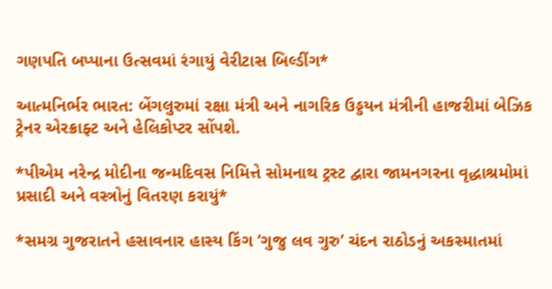ગણપતિ બપ્પાના ઉત્સવમાં રંગાયું વેરીટાસ બિલ્ડીંગ*

આત્મનિર્ભર ભારત: બેંગલુરુમાં રક્ષા મંત્રી અને નાગરિક ઉડ્ડયન મંત્રીની હાજરીમાં બેઝિક ટ્રેનર એરક્રાફ્ટ અને હેલિકોપ્ટર સોંપશે.

*પીએમ નરેન્દ્ર મોદીના જન્મદિવસ નિમિત્તે સોમનાથ ટ્રસ્ટ દ્વારા જામનગરના વૃદ્ધાશ્રમોમાં પ્રસાદી અને વસ્ત્રોનું વિતરણ કરાયું*

*સમગ્ર ગુજરાતને હસાવનાર હાસ્ય કિંગ ‘ગુજુ લવ ગુરુ’ ચંદન રાઠોડનું અકસ્માતમાં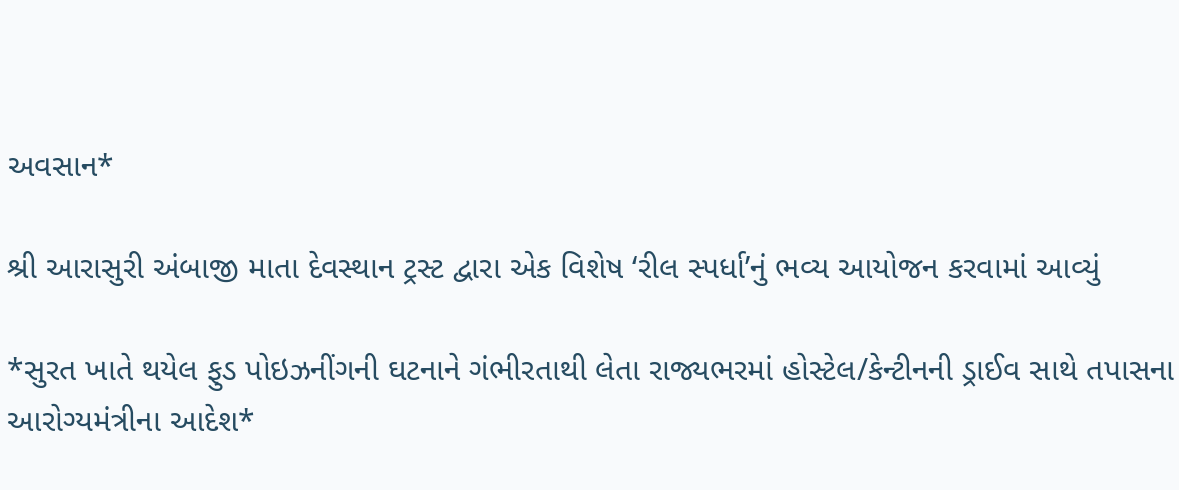અવસાન*

શ્રી આરાસુરી અંબાજી માતા દેવસ્થાન ટ્રસ્ટ દ્વારા એક વિશેષ ‘રીલ સ્પર્ધા’નું ભવ્ય આયોજન કરવામાં આવ્યું

*સુરત ખાતે થયેલ ફુડ પોઇઝનીંગની ઘટનાને ગંભીરતાથી લેતા રાજ્યભરમાં હોસ્ટેલ/કેન્ટીનની ડ્રાઈવ સાથે તપાસના આરોગ્યમંત્રીના આદેશ*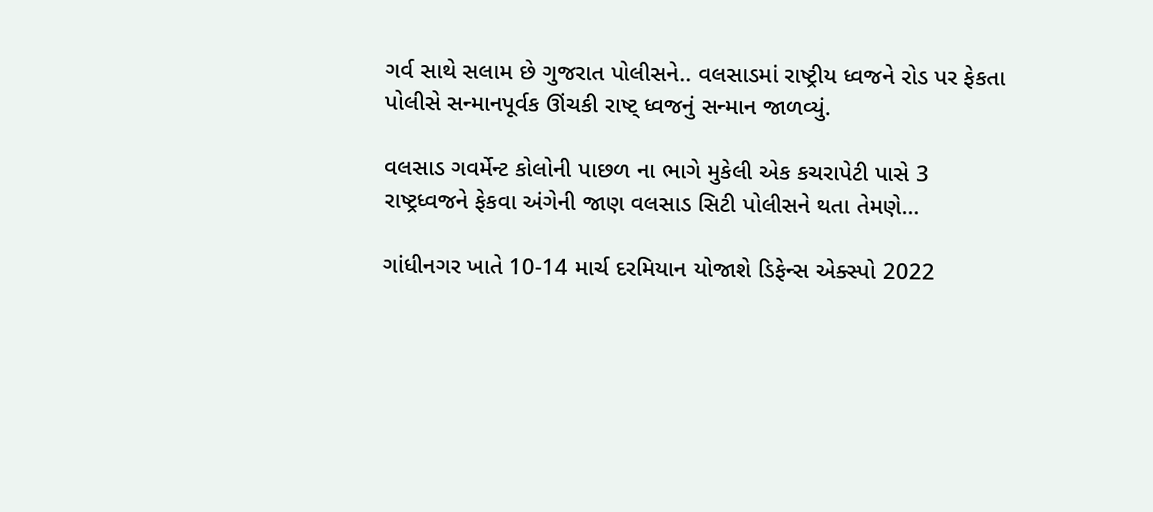ગર્વ સાથે સલામ છે ગુજરાત પોલીસને.. વલસાડમાં રાષ્ટ્રીય ધ્વજને રોડ પર ફેકતા પોલીસે સન્માનપૂર્વક ઊંચકી રાષ્ટ્ ધ્વજનું સન્માન જાળવ્યું.

વલસાડ ગવર્મેન્ટ કોલોની પાછળ ના ભાગે મુકેલી એક કચરાપેટી પાસે 3 રાષ્ટ્રધ્વજને ફેકવા અંગેની જાણ વલસાડ સિટી પોલીસને થતા તેમણે…

ગાંધીનગર ખાતે 10-14 માર્ચ દરમિયાન યોજાશે ડિફેન્સ એક્સ્પો 2022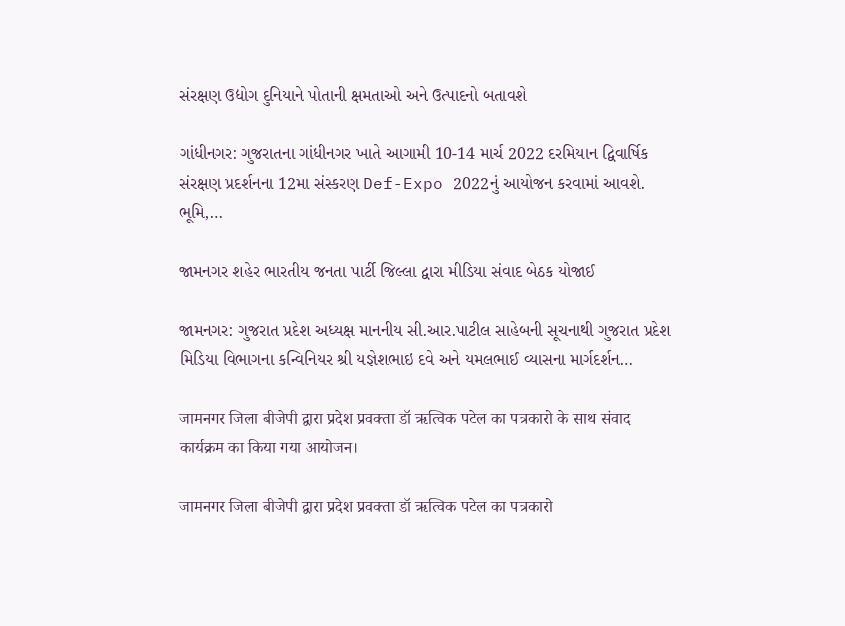સંરક્ષણ ઉદ્યોગ દુનિયાને પોતાની ક્ષમતાઓ અને ઉત્પાદનો બતાવશે

ગાંધીનગર: ગુજરાતના ગાંધીનગર ખાતે આગામી 10-14 માર્ચ 2022 દરમિયાન દ્વિવાર્ષિક સંરક્ષણ પ્રદર્શનના 12મા સંસ્કરણ Def-Expo 2022નું આયોજન કરવામાં આવશે. ભૂમિ,…

જામનગર શહેર ભારતીય જનતા પાર્ટી જિલ્લા દ્વારા મીડિયા સંવાદ બેઠક યોજાઈ

જામનગર: ગુજરાત પ્રદેશ અધ્યક્ષ માનનીય સી.આર.પાટીલ સાહેબની સૂચનાથી ગુજરાત પ્રદેશ મિડિયા વિભાગના કન્વિનિયર શ્રી યજ્ઞેશભાઇ દવે અને યમલભાઈ વ્યાસના માર્ગદર્શન…

जामनगर जिला बीजेपी द्वारा प्रदेश प्रवक्ता डॉ ऋत्विक पटेल का पत्रकारो के साथ संवाद कार्यक्रम का किया गया आयोजन।

जामनगर जिला बीजेपी द्वारा प्रदेश प्रवक्ता डॉ ऋत्विक पटेल का पत्रकारो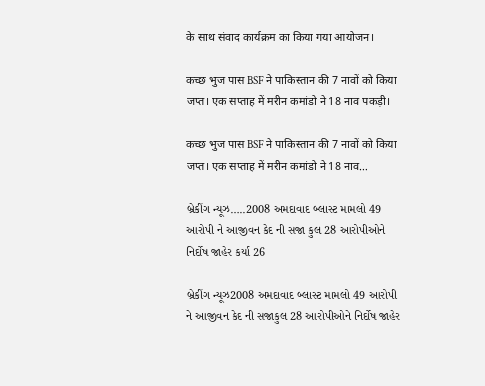के साथ संवाद कार्यक्रम का किया गया आयोजन।

कच्छ भुज पास BSF ने पाकिस्तान की 7 नावों को किया जप्त। एक सप्ताह में मरीन कमांडो ने 18 नाव पकड़ी।

कच्छ भुज पास BSF ने पाकिस्तान की 7 नावों को किया जप्त। एक सप्ताह में मरीन कमांडो ने 18 नाव…

બ્રેકીંગ ન્યૂઝ…..2008 અમદાવાદ બ્લાસ્ટ મામલો 49 આરોપી ને આજીવન કેદ ની સજા કુલ 28 આરોપીઓને નિર્દોષ જાહેર કર્યા 26

બ્રેકીંગ ન્યૂઝ2008 અમદાવાદ બ્લાસ્ટ મામલો 49 આરોપી ને આજીવન કેદ ની સજાકુલ 28 આરોપીઓને નિર્દોષ જાહેર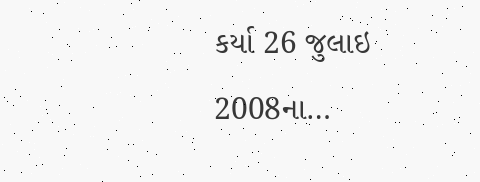કર્યા 26 જુલાઇ 2008ના…